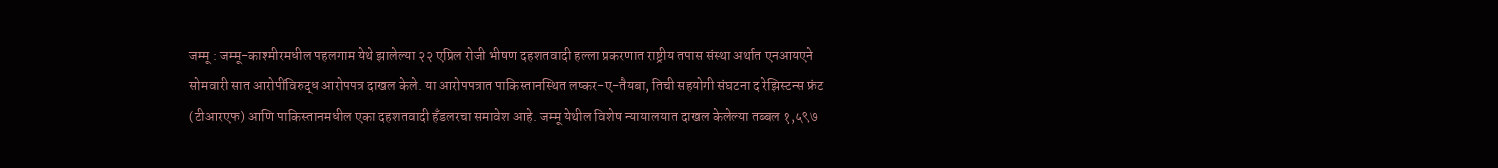जम्मू : जम्मू-काश्मीरमधील पहलगाम येथे झालेल्या २२ एप्रिल रोजी भीषण दहशतवादी हल्ला प्रकरणात राष्ट्रीय तपास संस्था अर्थात एनआयएने सोमवारी सात आरोपींविरुद्ध आरोपपत्र दाखल केले. या आरोपपत्रात पाकिस्तानस्थित लष्कर-ए-तैयबा, तिची सहयोगी संघटना द रेझिस्टन्स फ्रंट (टीआरएफ) आणि पाकिस्तानमधील एका दहशतवादी हँडलरचा समावेश आहे. जम्मू येथील विशेष न्यायालयात दाखल केलेल्या तब्बल १,५९७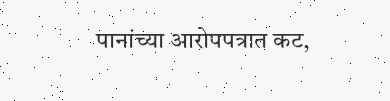पानांच्या आरोपपत्रात कट,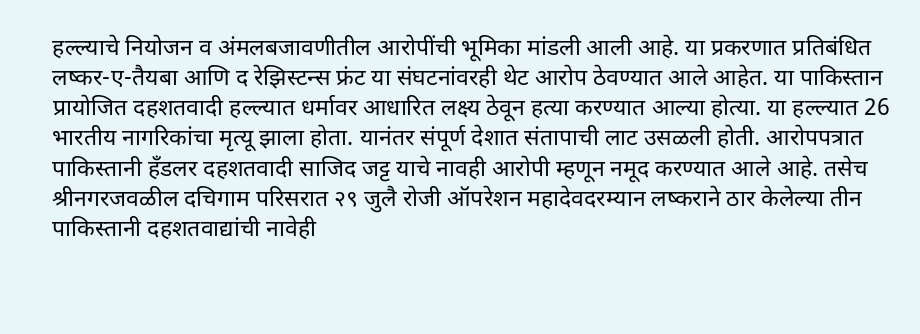हल्ल्याचे नियोजन व अंमलबजावणीतील आरोपींची भूमिका मांडली आली आहे. या प्रकरणात प्रतिबंधित लष्कर-ए-तैयबा आणि द रेझिस्टन्स फ्रंट या संघटनांवरही थेट आरोप ठेवण्यात आले आहेत. या पाकिस्तान प्रायोजित दहशतवादी हल्ल्यात धर्मावर आधारित लक्ष्य ठेवून हत्या करण्यात आल्या होत्या. या हल्ल्यात 26 भारतीय नागरिकांचा मृत्यू झाला होता. यानंतर संपूर्ण देशात संतापाची लाट उसळली होती. आरोपपत्रात पाकिस्तानी हँडलर दहशतवादी साजिद जट्ट याचे नावही आरोपी म्हणून नमूद करण्यात आले आहे. तसेच श्रीनगरजवळील दचिगाम परिसरात २९ जुलै रोजी ऑपरेशन महादेवदरम्यान लष्कराने ठार केलेल्या तीन पाकिस्तानी दहशतवाद्यांची नावेही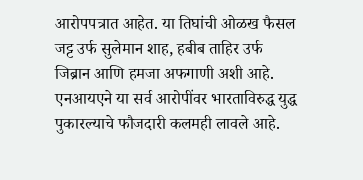आरोपपत्रात आहेत. या तिघांची ओळख फैसल जट्ट उर्फ सुलेमान शाह, हबीब ताहिर उर्फ जिब्रान आणि हमजा अफगाणी अशी आहे. एनआयएने या सर्व आरोपींवर भारताविरुद्ध युद्ध पुकारल्याचे फौजदारी कलमही लावले आहे.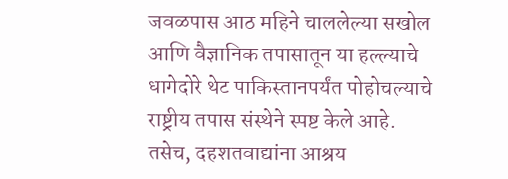जवळपास आठ महिने चाललेल्या सखोल आणि वैज्ञानिक तपासातून या हल्ल्याचे धागेदोरे थेट पाकिस्तानपर्यंत पोहोचल्याचे राष्ट्रीय तपास संस्थेने स्पष्ट केले आहे. तसेच, दहशतवाद्यांना आश्रय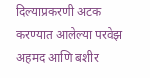दिल्याप्रकरणी अटक करण्यात आलेल्या परवेझ अहमद आणि बशीर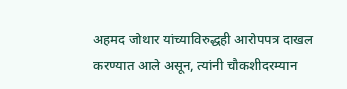अहमद जोथार यांच्याविरुद्धही आरोपपत्र दाखल करण्यात आले असून, त्यांनी चौकशीदरम्यान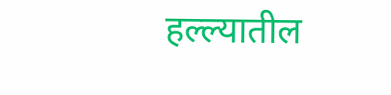हल्ल्यातील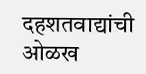दहशतवाद्यांची ओळख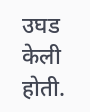उघड केली होती.